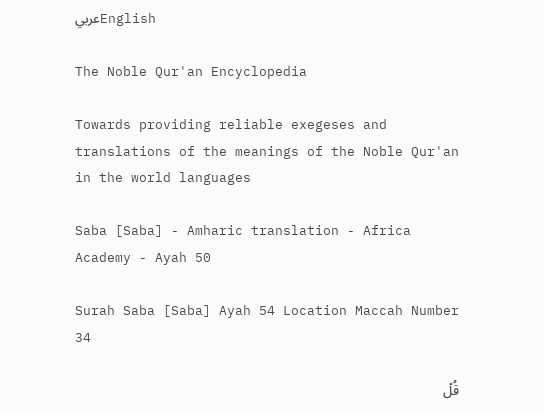عربيEnglish

The Noble Qur'an Encyclopedia

Towards providing reliable exegeses and translations of the meanings of the Noble Qur'an in the world languages

Saba [Saba] - Amharic translation - Africa Academy - Ayah 50

Surah Saba [Saba] Ayah 54 Location Maccah Number 34

قُلۡ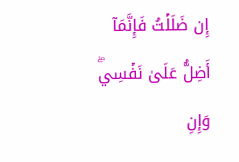إِن ضَلَلۡتُ فَإِنَّمَآ أَضِلُّ عَلَىٰ نَفۡسِيۖ وَإِنِ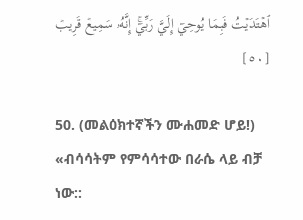ٱهۡتَدَيۡتُ فَبِمَا يُوحِيٓ إِلَيَّ رَبِّيٓۚ إِنَّهُۥ سَمِيعٞ قَرِيبٞ [٥٠]

50. (መልዕክተኛችን ሙሐመድ ሆይ!) «ብሳሳትም የምሳሳተው በራሴ ላይ ብቻ ነው::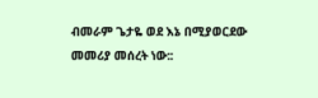ብመራም ጌታዬ ወደ እኔ በሚያወርደው መመሪያ መሰረት ነው::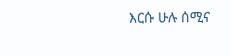እርሱ ሁሉ ሰሚና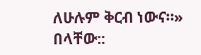ለሁሉም ቅርብ ነውና።» በላቸው::